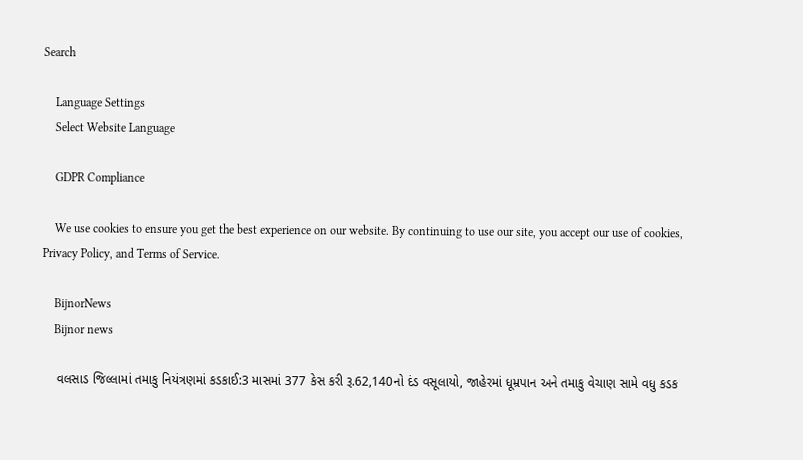Search

    Language Settings
    Select Website Language

    GDPR Compliance

    We use cookies to ensure you get the best experience on our website. By continuing to use our site, you accept our use of cookies, Privacy Policy, and Terms of Service.

    BijnorNews
    Bijnor news

    વલસાડ જિલ્લામાં તમાકુ નિયંત્રણમાં કડકાઈ:3 માસમાં 377 કેસ કરી રૂ.62,140નો દંડ વસૂલાયો, જાહેરમાં ધૂમ્રપાન અને તમાકુ વેચાણ સામે વધુ કડક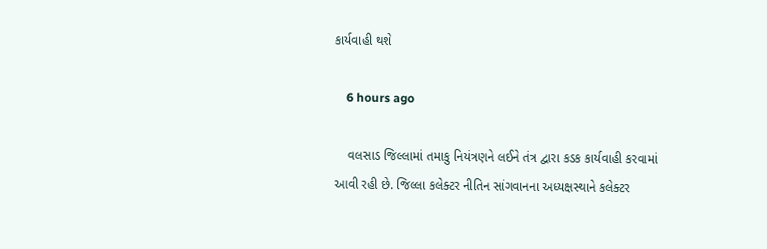કાર્યવાહી થશે

    6 hours ago

    વલસાડ જિલ્લામાં તમાકુ નિયંત્રણને લઈને તંત્ર દ્વારા કડક કાર્યવાહી કરવામાં આવી રહી છે. જિલ્લા કલેક્ટર નીતિન સાંગવાનના અધ્યક્ષસ્થાને કલેક્ટર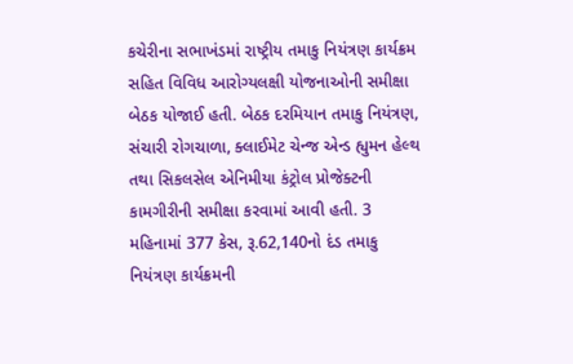કચેરીના સભાખંડમાં રાષ્ટ્રીય તમાકુ નિયંત્રણ કાર્યક્રમ સહિત વિવિધ આરોગ્યલક્ષી યોજનાઓની સમીક્ષા બેઠક યોજાઈ હતી. બેઠક દરમિયાન તમાકુ નિયંત્રણ, સંચારી રોગચાળા, ક્લાઈમેટ ચેન્જ એન્ડ હ્યુમન હેલ્થ તથા સિકલસેલ એનિમીયા કંટ્રોલ પ્રોજેક્ટની કામગીરીની સમીક્ષા કરવામાં આવી હતી. 3 મહિનામાં 377 કેસ, રૂ.62,140નો દંડ તમાકુ નિયંત્રણ કાર્યક્રમની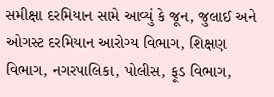સમીક્ષા દરમિયાન સામે આવ્યું કે જૂન, જુલાઈ અને ઓગસ્ટ દરમિયાન આરોગ્ય વિભાગ, શિક્ષણ વિભાગ, નગરપાલિકા, પોલીસ, ફૂડ વિભાગ,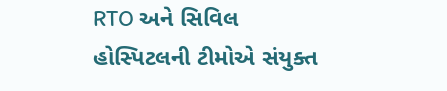RTO અને સિવિલ હોસ્પિટલની ટીમોએ સંયુક્ત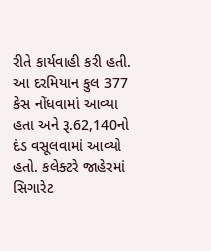રીતે કાર્યવાહી કરી હતી. આ દરમિયાન કુલ 377 કેસ નોંધવામાં આવ્યા હતા અને રૂ.62,140નો દંડ વસૂલવામાં આવ્યો હતો. કલેક્ટરે જાહેરમાં સિગારેટ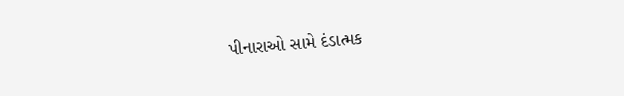પીનારાઓ સામે દંડાત્મક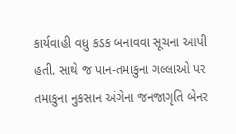કાર્યવાહી વધુ કડક બનાવવા સૂચના આપી હતી. સાથે જ પાન-તમાકુના ગલ્લાઓ પર તમાકુના નુકસાન અંગેના જનજાગૃતિ બેનર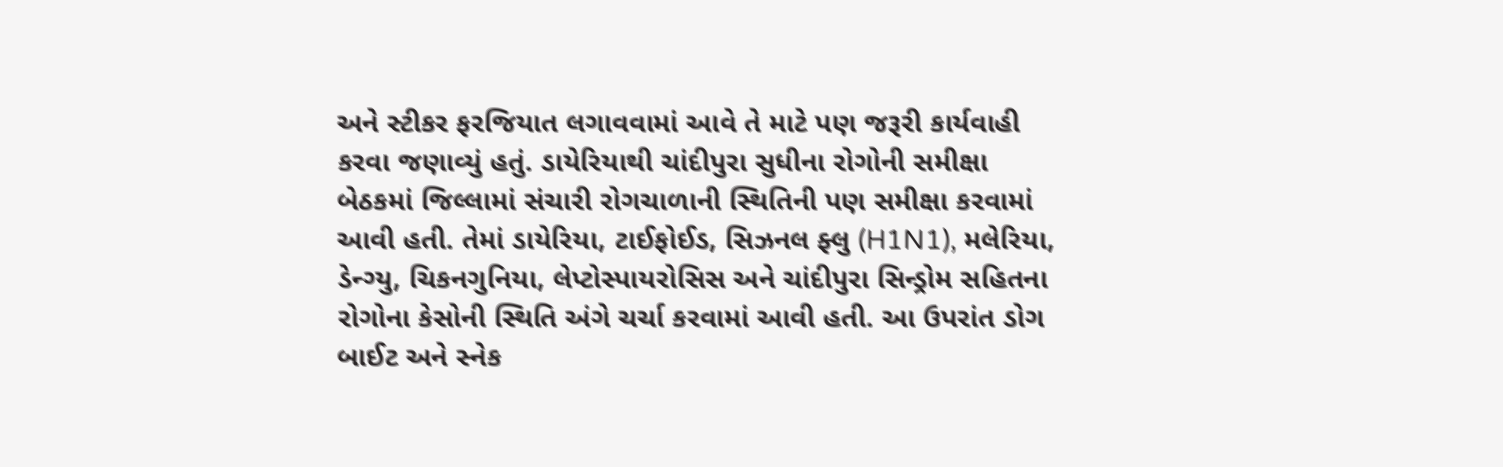અને સ્ટીકર ફરજિયાત લગાવવામાં આવે તે માટે પણ જરૂરી કાર્યવાહી કરવા જણાવ્યું હતું. ડાયેરિયાથી ચાંદીપુરા સુધીના રોગોની સમીક્ષા બેઠકમાં જિલ્લામાં સંચારી રોગચાળાની સ્થિતિની પણ સમીક્ષા કરવામાં આવી હતી. તેમાં ડાયેરિયા, ટાઈફોઈડ, સિઝનલ ફ્લુ (H1N1), મલેરિયા, ડેન્ગ્યુ, ચિકનગુનિયા, લેપ્ટોસ્પાયરોસિસ અને ચાંદીપુરા સિન્ડ્રોમ સહિતના રોગોના કેસોની સ્થિતિ અંગે ચર્ચા કરવામાં આવી હતી. આ ઉપરાંત ડોગ બાઈટ અને સ્નેક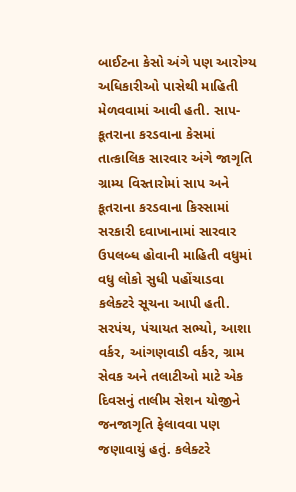બાઈટના કેસો અંગે પણ આરોગ્ય અધિકારીઓ પાસેથી માહિતી મેળવવામાં આવી હતી. સાપ-કૂતરાના કરડવાના કેસમાં તાત્કાલિક સારવાર અંગે જાગૃતિ ગ્રામ્ય વિસ્તારોમાં સાપ અને કૂતરાના કરડવાના કિસ્સામાં સરકારી દવાખાનામાં સારવાર ઉપલબ્ધ હોવાની માહિતી વધુમાં વધુ લોકો સુધી પહોંચાડવા કલેક્ટરે સૂચના આપી હતી. સરપંચ, પંચાયત સભ્યો, આશા વર્કર, આંગણવાડી વર્કર, ગ્રામ સેવક અને તલાટીઓ માટે એક દિવસનું તાલીમ સેશન યોજીને જનજાગૃતિ ફેલાવવા પણ જણાવાયું હતું. કલેક્ટરે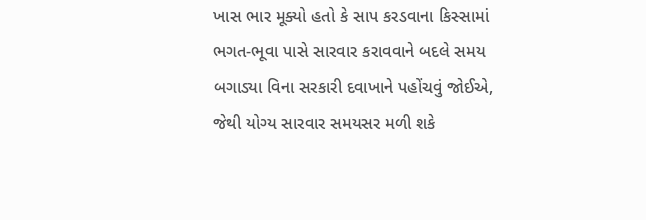ખાસ ભાર મૂક્યો હતો કે સાપ કરડવાના કિસ્સામાં ભગત-ભૂવા પાસે સારવાર કરાવવાને બદલે સમય બગાડ્યા વિના સરકારી દવાખાને પહોંચવું જોઈએ, જેથી યોગ્ય સારવાર સમયસર મળી શકે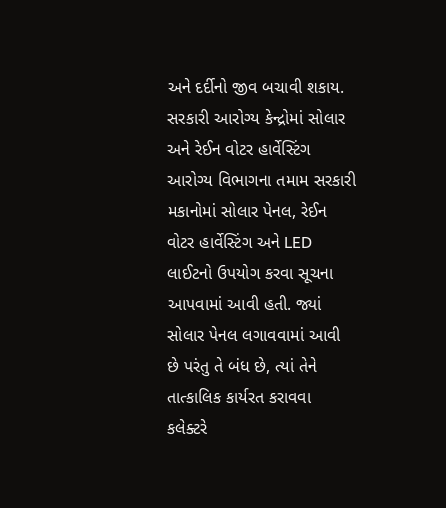અને દર્દીનો જીવ બચાવી શકાય. સરકારી આરોગ્ય કેન્દ્રોમાં સોલાર અને રેઈન વોટર હાર્વેસ્ટિંગ આરોગ્ય વિભાગના તમામ સરકારી મકાનોમાં સોલાર પેનલ, રેઈન વોટર હાર્વેસ્ટિંગ અને LED લાઈટનો ઉપયોગ કરવા સૂચના આપવામાં આવી હતી. જ્યાં સોલાર પેનલ લગાવવામાં આવી છે પરંતુ તે બંધ છે, ત્યાં તેને તાત્કાલિક કાર્યરત કરાવવા કલેક્ટરે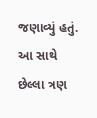જણાવ્યું હતું. આ સાથે છેલ્લા ત્રણ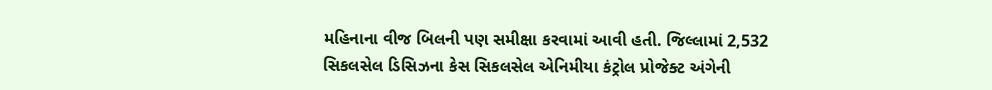મહિનાના વીજ બિલની પણ સમીક્ષા કરવામાં આવી હતી. જિલ્લામાં 2,532 સિકલસેલ ડિસિઝના કેસ સિકલસેલ એનિમીયા કંટ્રોલ પ્રોજેક્ટ અંગેની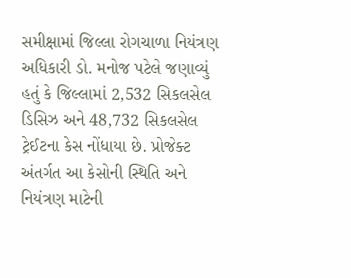સમીક્ષામાં જિલ્લા રોગચાળા નિયંત્રણ અધિકારી ડો. મનોજ પટેલે જણાવ્યું હતું કે જિલ્લામાં 2,532 સિકલસેલ ડિસિઝ અને 48,732 સિકલસેલ ટ્રેઈટના કેસ નોંધાયા છે. પ્રોજેક્ટ અંતર્ગત આ કેસોની સ્થિતિ અને નિયંત્રણ માટેની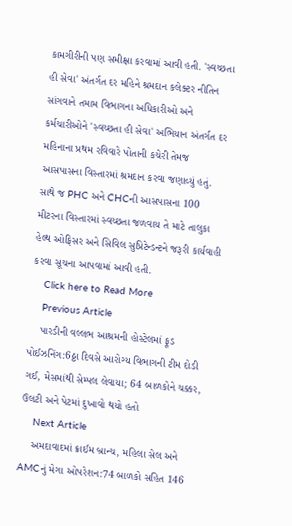કામગીરીની પણ સમીક્ષા કરવામાં આવી હતી. 'સ્વચ્છતા હી સેવા' અંતર્ગત દર મહિને શ્રમદાન કલેક્ટર નીતિન સાંગવાને તમામ વિભાગના અધિકારીઓ અને કર્મચારીઓને 'સ્વચ્છતા હી સેવા' અભિયાન અંતર્ગત દર મહિનાના પ્રથમ રવિવારે પોતાની કચેરી તેમજ આસપાસના વિસ્તારમાં શ્રમદાન કરવા જણાવ્યું હતું. સાથે જ PHC અને CHCની આસપાસના 100 મીટરના વિસ્તારમાં સ્વચ્છતા જળવાય તે માટે તાલુકા હેલ્થ ઓફિસર અને સિવિલ સુપ્રિટેન્ડન્ટને જરૂરી કાર્યવાહી કરવા સૂચના આપવામાં આવી હતી.
    Click here to Read More
    Previous Article
    પારડીની વલ્લભ આશ્રમની હોસ્ટેલમાં ફૂડ પોઈઝનિંગ:6ઠ્ઠા દિવસે આરોગ્ય વિભાગની ટીમ દોડી ગઈ, મેસમાંથી સેમ્પલ લેવાયા; 64 બાળકોને ચક્કર, ઉલટી અને પેટમાં દુખાવો થયો હતો
    Next Article
    અમદાવાદમાં ક્રાઈમ બ્રાન્ચ, મહિલા સેલ અને AMCનું મેગા ઓપરેશન:74 બાળકો સહિત 146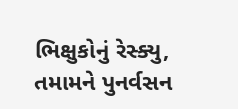ભિક્ષુકોનું રેસ્ક્યુ, તમામને પુનર્વસન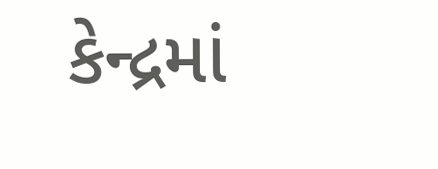કેન્દ્રમાં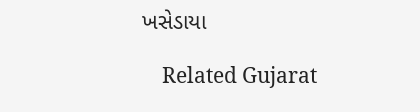ખસેડાયા

    Related Gujarat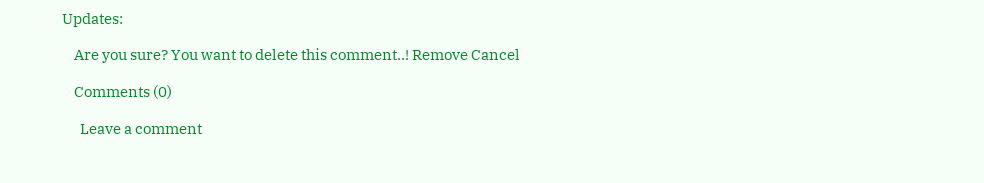Updates:

    Are you sure? You want to delete this comment..! Remove Cancel

    Comments (0)

      Leave a comment